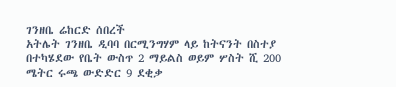ገንዘቤ ሬከርድ ሰበረች
አትሌት ገንዘቤ ዲባባ በርሚንግሃም ላይ ከትናንት በስተያ በተካሄደው የቤት ውስጥ 2 ማይልስ ወይም ሦስት ሺ 200 ሜትር ሩጫ ውድድር 9 ደቂቃ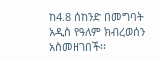ከ4.8 ሰከንድ በመግባት አዲስ የዓለም ክብረወሰን አስመዘገበች፡፡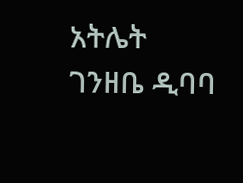አትሌት ገንዘቤ ዲባባ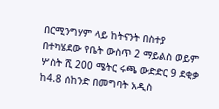በርሚንግሃም ላይ ከትናንት በስተያ በተካሄደው የቤት ውስጥ 2 ማይልስ ወይም ሦስት ሺ 200 ሜትር ሩጫ ውድድር 9 ደቂቃ ከ4.8 ሰከንድ በመግባት አዲስ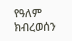የዓለም ክብረወሰን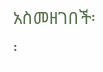አስመዘገበች፡፡